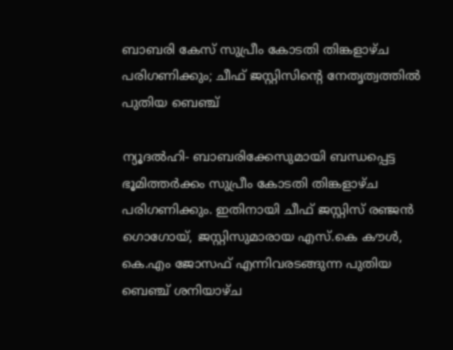ബാബരി കേസ് സുപ്രീം കോടതി തിങ്കളാഴ്ച പരിഗണിക്കും; ചീഫ് ജസ്റ്റിസിന്റെ നേതൃത്വത്തില്‍ പുതിയ ബെഞ്ച്

ന്യൂദല്‍ഹി- ബാബരിക്കേസുമായി ബന്ധപ്പെട്ട ഭൂമിത്തര്‍ക്കം സുപ്രീം കോടതി തിങ്കളാഴ്ച പരിഗണിക്കും. ഇതിനായി ചീഫ് ജസ്റ്റിസ് രഞ്ജന്‍ ഗൊഗോയ്, ജസ്റ്റിസുമാരായ എസ്.കെ കൗള്‍, കെ.എം ജോസഫ് എന്നിവരടങ്ങുന്ന പുതിയ ബെഞ്ച് ശനിയാഴ്ച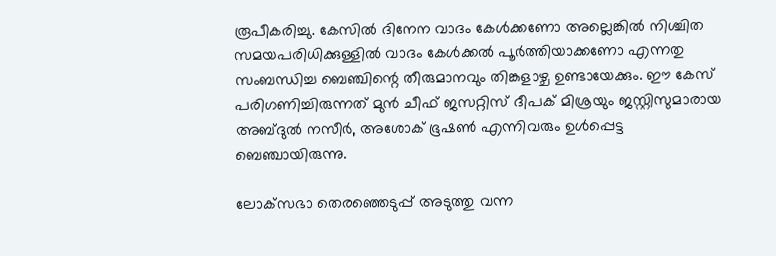രൂപീകരിച്ചു. കേസില്‍ ദിനേന വാദം കേള്‍ക്കണോ അല്ലെങ്കില്‍ നിശ്ചിത സമയപരിധിക്കുള്ളില്‍ വാദം കേള്‍ക്കല്‍ പൂര്‍ത്തിയാക്കണോ എന്നതു സംബന്ധിച്ച ബെഞ്ചിന്റെ തീരുമാനവും തിങ്കളാഴ്ച ഉണ്ടായേക്കും. ഈ കേസ് പരിഗണിച്ചിരുന്നത് മുന്‍ ചീഫ് ജസറ്റിസ് ദീപക് മിശ്രയും ജസ്റ്റിസുമാരായ അബ്ദുല്‍ നസീര്‍, അശോക് ഭൂഷണ്‍ എന്നിവരും ഉള്‍പ്പെട്ട ബെഞ്ചായിരുന്നു.

ലോക്‌സഭാ തെരഞ്ഞെടുപ്പ് അടുത്തു വന്ന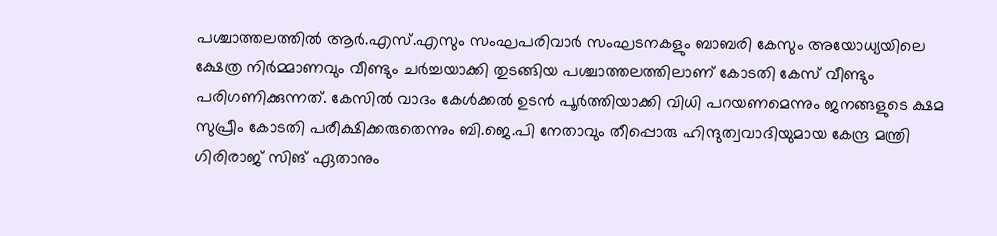പശ്ചാത്തലത്തില്‍ ആര്‍.എസ്.എസും സംഘപരിവാര്‍ സംഘടനകളും ബാബരി കേസും അയോധ്യയിലെ ക്ഷേത്ര നിര്‍മ്മാണവും വീണ്ടും ചര്‍ച്ചയാക്കി തുടങ്ങിയ പശ്ചാത്തലത്തിലാണ് കോടതി കേസ് വീണ്ടും പരിഗണിക്കുന്നത്. കേസില്‍ വാദം കേള്‍ക്കല്‍ ഉടന്‍ പൂര്‍ത്തിയാക്കി വിധി പറയണമെന്നും ജനങ്ങളുടെ ക്ഷമ സുപ്രീം കോടതി പരീക്ഷിക്കരുതെന്നും ബി.ജെ.പി നേതാവും തീപ്പൊരു ഹിന്ദുത്വവാദിയുമായ കേന്ദ്ര മന്ത്രി ഗിരിരാജ് സിങ് ഏതാനും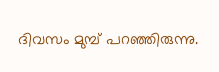ദിവസം മുമ്പ് പറഞ്ഞിരുന്നു.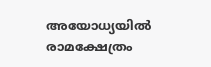അയോധ്യയില്‍ രാമക്ഷേത്രം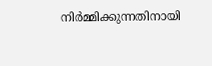നിര്‍മ്മിക്കുന്നതിനായി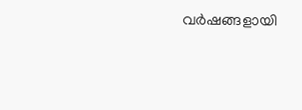വര്‍ഷങ്ങളായി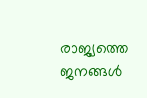രാജ്യത്തെ ജനങ്ങള്‍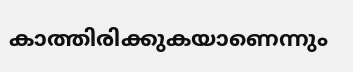കാത്തിരിക്കുകയാണെന്നും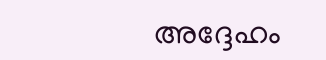അദ്ദേഹം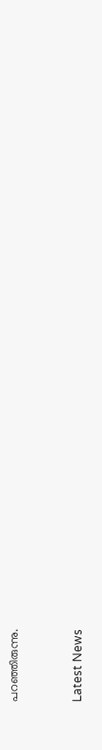പറഞ്ഞിരുന്നു.


Latest News